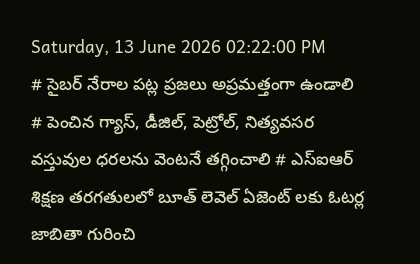Saturday, 13 June 2026 02:22:00 PM
# సైబర్ నేరాల పట్ల ప్రజలు అప్రమత్తంగా ఉండాలి # పెంచిన గ్యాస్, డీజిల్, పెట్రోల్, నిత్యవసర వస్తువుల ధరలను వెంటనే తగ్గించాలి # ఎస్ఐఆర్ శిక్షణ తరగతులలో బూత్ లెవెల్ ఏజెంట్ లకు ఓటర్ల జాబితా గురించి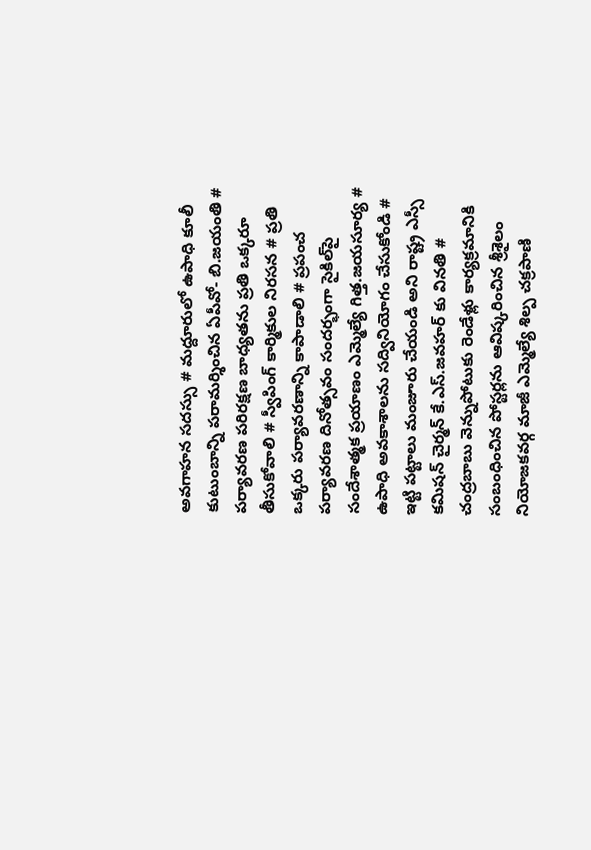అవగాహన సదస్సు # మద్దూరులో ఉపాధి కూలీ కుటుంబాన్ని పరామర్శించిన ఏపీవో- బి.జయంతి # పర్యావరణ పరిరక్షణ బాధ్యతను ప్రతి ఒక్కరూ తీసుకోవాలి # స్వీపింగ్ కార్మికుల నిరసన # ప్రతి ఒక్కరు పర్యావరణాన్ని కాపాడాలి # ప్రపంచ పర్యావరణ దినోత్సవం సందర్భంగా సైకిల్‌పై సందేశాత్మక ప్రయాణం ఎమ్మెల్యే గిత్త.జయసూర్య # ఉపాధి అవకాశాలను సద్వినియోగం చేసుకోండి # ఇట్టి పట్టాలు మంజూరు చేయండి అని రాష్ట్ర ఎస్సీ కమిషన్ చైర్మన్ కే.ఎస్.జవహర్ కు వినతి # చంద్రబాబు వెన్నుపోటుకు రెండేళ్లు కార్యక్రమానికి సంబంధించిన పోస్టర్లను ఆవిష్కరించిన శ్రీశైలం నియోజకవర్గ మాజీ ఎమ్మెల్యే శిల్ప చక్రపాణి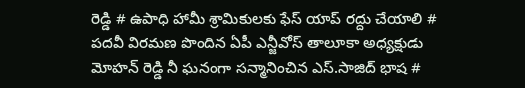రెడ్డి # ఉపాధి హామీ శ్రామికులకు ఫేస్ యాప్ రద్దు చేయాలి # పదవీ విరమణ పొందిన ఏపీ ఎన్జీవోస్ తాలూకా అధ్యక్షుడు మోహన్ రెడ్డి నీ ఘనంగా సన్మానించిన ఎస్.సాజిద్ భాష #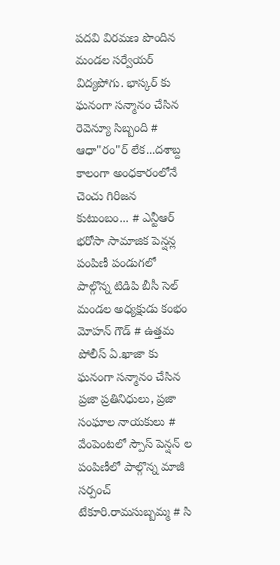పదవి విరమణ పొందిన మండల సర్వేయర్ విద్యపోగు. భాస్కర్ కు ఘనంగా సన్మానం చేసిన రెవెన్యూ సిబ్బంది # ఆధా"రం"ర్‌ లేక...దశాబ్ద కాలంగా అంధకారంలోనే చెంచు గిరిజన కుటుంబం... # ఎన్టీఆర్ భరోసా సామాజిక పెన్షన్ల పంపిణీ పండుగలో పాల్గొన్న టిడిపి బీసీ సెల్ మండల అధ్యక్షుడు కంభం మోహన్ గౌడ్ # ఉత్తమ పోలీస్ ఏ.ఖాజా కు ఘనంగా సన్మానం చేసిన ప్రజా ప్రతినిధులు, ప్రజా సంఘాల నాయకులు # వేంపెంటలో స్పౌస్ పెన్షన్ ల పంపిణీలో పాల్గొన్న మాజీ సర్పంచ్ టేకూరి.రామసుబ్బమ్మ # సి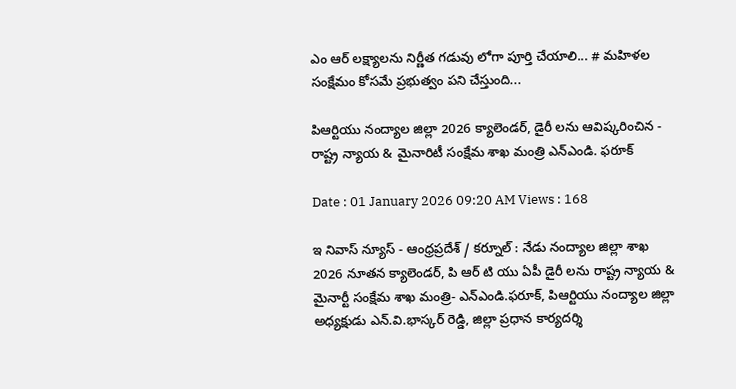ఎం ఆర్ లక్ష్యాలను నిర్ణీత గడువు లోగా పూర్తి చేయాలి... # మహిళల సంక్షేమం కోసమే ప్రభుత్వం పని చేస్తుంది...

పిఆర్టియు నంద్యాల జిల్లా 2026 క్యాలెండర్, డైరీ లను ఆవిష్కరించిన - రాష్ట్ర న్యాయ & మైనారిటీ సంక్షేమ శాఖ మంత్రి ఎన్ఎండి. ఫరూక్

Date : 01 January 2026 09:20 AM Views : 168

ఇ నివాస్ న్యూస్ - ఆంధ్రప్రదేశ్ / కర్నూల్ : నేడు నంద్యాల జిల్లా శాఖ 2026 నూతన క్యాలెండర్, పి ఆర్ టి యు ఏపీ డైరీ లను రాష్ట్ర న్యాయ & మైనార్టీ సంక్షేమ శాఖ మంత్రి- ఎన్ఎండి.ఫరూక్, పిఆర్టియు నంద్యాల జిల్లా అధ్యక్షుడు ఎన్.వి.భాస్కర్ రెడ్డి, జిల్లా ప్రధాన కార్యదర్శి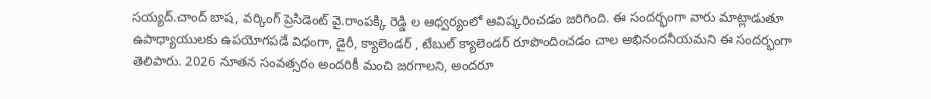సయ్యద్.చాంద్ బాష, వర్కింగ్ ప్రెసిడెంట్ వై.రాంపక్కి రెడ్డి ల ఆధ్వర్యంలో ఆవిష్కరించడం జరిగింది. ఈ సందర్భంగా వారు మాట్లాడుతూ ఉపాధ్యాయులకు ఉపయోగపడే విధంగా, డైరీ, క్యాలెండర్ , టేబుల్ క్యాలెండర్ రూపొందించడం చాల అభినందనీయమని ఈ సందర్భంగా తెలిపారు. 2026 నూతన సంవత్సరం అందరికీ మంచి జరగాలని, అందరూ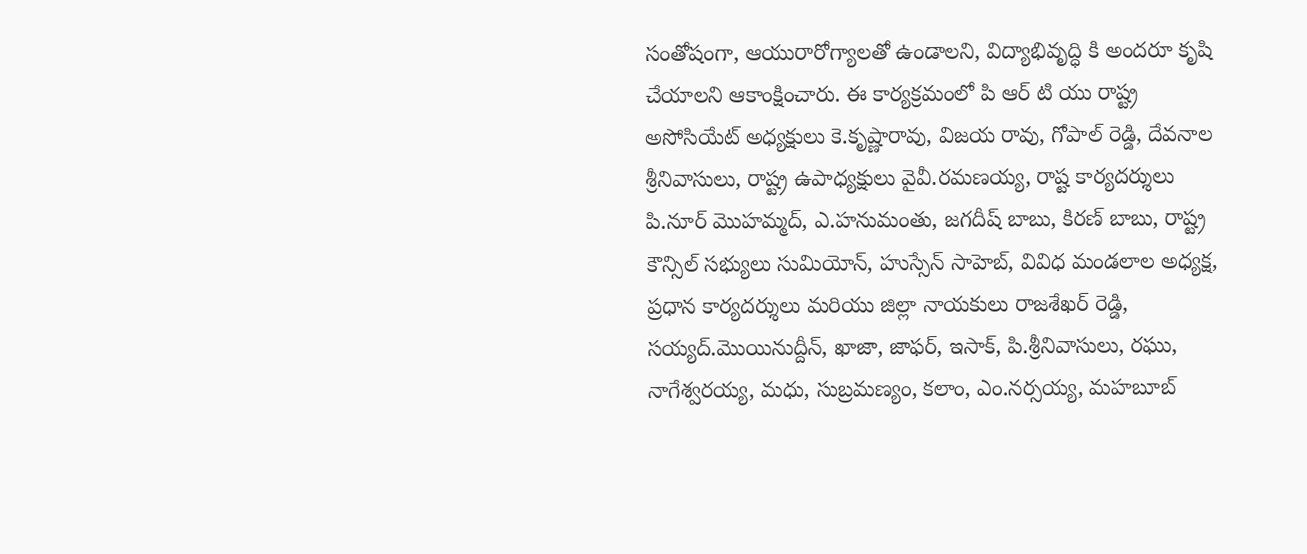సంతోషంగా, ఆయురారోగ్యాలతో ఉండాలని, విద్యాభివృద్ధి కి అందరూ కృషి చేయాలని ఆకాంక్షించారు. ఈ కార్యక్రమంలో పి ఆర్ టి యు రాష్ట్ర అసోసియేట్ అధ్యక్షులు కె.కృష్ణారావు, విజయ రావు, గోపాల్ రెడ్డి, దేవనాల శ్రీనివాసులు, రాష్ట్ర ఉపాధ్యక్షులు వైవీ.రమణయ్య, రాష్ట కార్యదర్శులు పి.నూర్ మొహమ్మద్, ఎ.హనుమంతు, జగదీష్ బాబు, కిరణ్ బాబు, రాష్ట్ర కౌన్సిల్ సభ్యులు సుమియోన్, హుస్సేన్ సాహెబ్, వివిధ మండలాల అధ్యక్ష, ప్రధాన కార్యదర్శులు మరియు జిల్లా నాయకులు రాజశేఖర్ రెడ్డి, సయ్యద్.మొయినుద్దీన్, ఖాజా, జాఫర్, ఇసాక్, పి.శ్రీనివాసులు, రఘు, నాగేశ్వరయ్య, మధు, సుబ్రమణ్యం, కలాం, ఎం.నర్సయ్య, మహబూబ్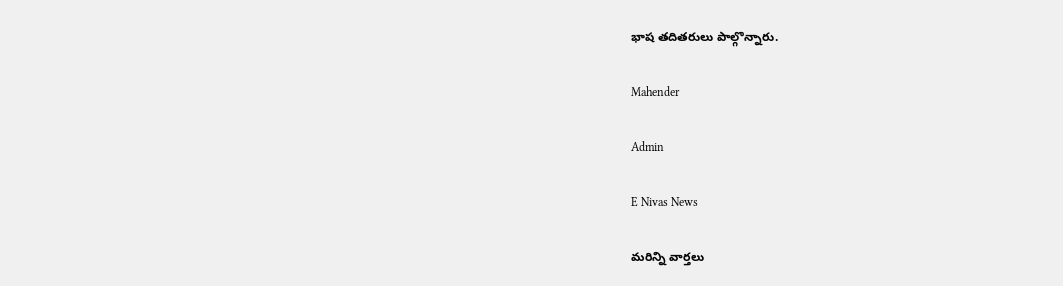భాష తదితరులు పాల్గొన్నారు.

Mahender

Admin

E Nivas News

మరిన్ని వార్తలు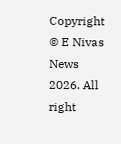Copyright © E Nivas News 2026. All right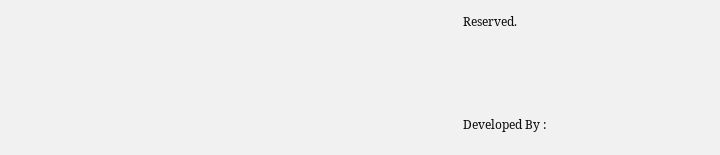Reserved.



Developed By :